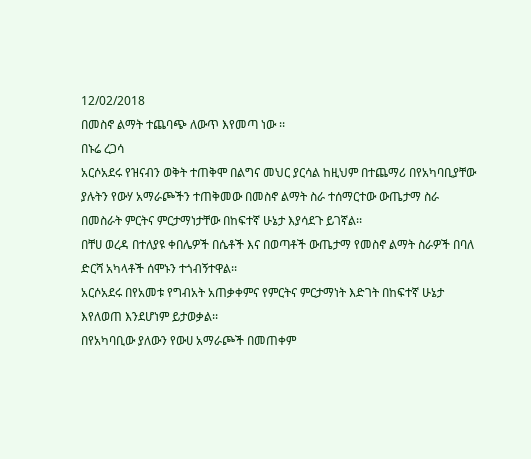12/02/2018
በመስኖ ልማት ተጨባጭ ለውጥ እየመጣ ነው ፡፡
በኑሬ ረጋሳ
አርሶአደሩ የዝናብን ወቅት ተጠቅሞ በልግና መህር ያርሳል ከዚህም በተጨማሪ በየአካባቢያቸው ያሉትን የውሃ አማራጮችን ተጠቅመው በመስኖ ልማት ስራ ተሰማርተው ውጤታማ ስራ በመስራት ምርትና ምርታማነታቸው በከፍተኛ ሁኔታ እያሳደጉ ይገኛል፡፡
በቸሀ ወረዳ በተለያዩ ቀበሌዎች በሴቶች እና በወጣቶች ውጤታማ የመስኖ ልማት ስራዎች በባለ ድርሻ አካላቶች ሰሞኑን ተጎብኝተዋል፡፡
አርሶአደሩ በየአመቱ የግብአት አጠቃቀምና የምርትና ምርታማነት እድገት በከፍተኛ ሁኔታ እየለወጠ እንደሆነም ይታወቃል፡፡
በየአካባቢው ያለውን የውሀ አማራጮች በመጠቀም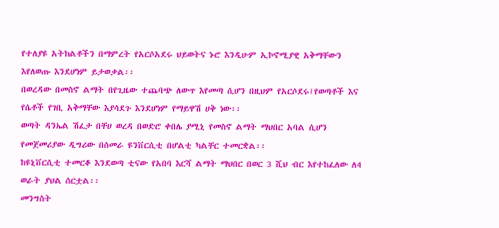የተለያዩ አትክልቶችን በማምረት የአርሶአደሩ ህይወትና ኑሮ እንዲሁም ኢኮኖሚያዊ አቅማቸውን እየለወጡ እንደሆነም ይታወቃል፡፡
በወረዳው በመስኖ ልማት በየጊዜው ተጨባጭ ለውጥ እየመጣ ሲሆን በዚህም የአርሶደሩ፤የወጣቶች እና የሴቶች የገቢ አቅማቸው እያሳደጉ እንደሆነም የማይዋሽ ሀቅ ነው፡፡
ወጣት ዳንኤል ሽፈታ በቸሀ ወረዳ በወድሮ ቀበሌ ያሚኒ የመስኖ ልማት ማህበር አባል ሲሆን የመጀመሪያው ዲግሪው በሰመራ ዩንቨርሲቲ በሆልቲ ካልቸር ተመርቋል፡፡
ከዩኒቨርሲቲ ተመርቆ እንደወጣ ቲናው የአበባ እርሻ ልማት ማህበር በወር 3 ሺህ ብር እየተከፈለው ለ4 ወራት ያህል ሰርቷል፡፡
መንግስት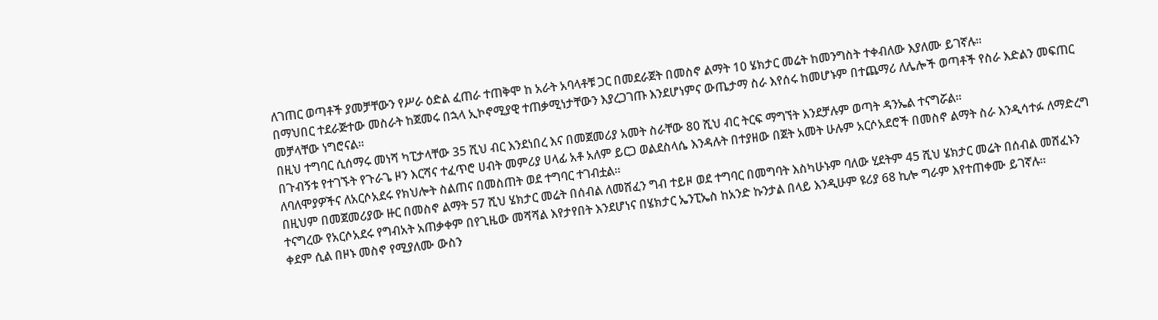ለገጠር ወጣቶች ያመቻቸውን የሥራ ዕድል ፈጠራ ተጠቅሞ ከ አራት አባላቶቹ ጋር በመደራጀት በመስኖ ልማት 10 ሄክታር መሬት ከመንግስት ተቀብለው እያለሙ ይገኛሉ፡፡
በማህበር ተደራጅተው መስራት ከጀመሩ በኋላ ኢኮኖሚያዊ ተጠቃሚነታቸውን እያረጋገጡ እንደሆነምና ውጤታማ ስራ እየሰሩ ከመሆኑም በተጨማሪ ለሌሎች ወጣቶች የስራ እድልን መፍጠር መቻላቸው ነግሮናል፡፡
በዚህ ተግባር ሲሰማሩ መነሻ ካፒታላቸው 35 ሺህ ብር እንደነበረ እና በመጀመሪያ አመት ስራቸው 80 ሺህ ብር ትርፍ ማግኘት እንደቻሉም ወጣት ዳንኤል ተናግሯል፡፡
በጉብኝቱ የተገኙት የጉራጌ ዞን እርሻና ተፈጥሮ ሀብት መምሪያ ሀላፊ አቶ አለም ይርጋ ወልደስላሴ እንዳሉት በተያዘው በጀት አመት ሁሉም አርሶአደሮች በመስኖ ልማት ስራ እንዲሳተፉ ለማድረግ ለባለሞያዎችና ለአርሶአደሩ የክህሎት ስልጠና በመስጠት ወደ ተግባር ተገብቷል፡፡
በዚህም በመጀመሪያው ዙር በመስኖ ልማት 57 ሺህ ሄክታር መሬት በሰብል ለመሸፈን ግብ ተይዞ ወደ ተግባር በመግባት እስካሁኑም ባለው ሂደትም 45 ሺህ ሄክታር መሬት በሰብል መሸፈኑን ተናግረው የአርሶአደሩ የግብአት አጠቃቀም በየጊዜው መሻሻል እየታየበት እንደሆነና በሄክታር ኤንፒኤስ ከአንድ ኩንታል በላይ እንዲሁም ዩሪያ 68 ኪሎ ግራም እየተጠቀሙ ይገኛሉ፡፡
ቀደም ሲል በዞኑ መስኖ የሚያለሙ ውስን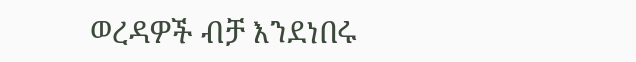ወረዳዎች ብቻ እንደነበሩ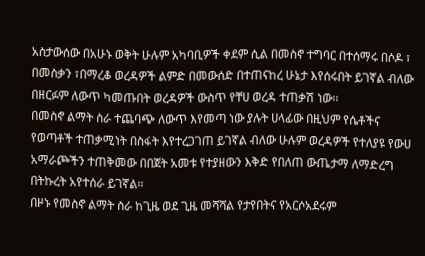አስታውሰው በአሁኑ ወቅት ሁሉም አካባቢዎች ቀደም ሲል በመስኖ ተግባር በተሰማሩ በሶዶ ፣ በመስቃን ፣በማረቆ ወረዳዎች ልምድ በመውሰድ በተጠናከረ ሁኔታ እየሰሩበት ይገኛል ብለው በዘርፉም ለውጥ ካመጡበት ወረዳዎች ውስጥ የቸሀ ወረዳ ተጠቃሽ ነው፡፡
በመስኖ ልማት ስራ ተጨባጭ ለውጥ እየመጣ ነው ያሉት ሀላፊው በዚህም የሴቶችና የወጣቶች ተጠቃሚነት በስፋት እየተረጋገጠ ይገኛል ብለው ሁሉም ወረዳዎች የተለያዩ የውሀ አማራጮችን ተጠቅመው በበጀት አመቱ የተያዘውን እቅድ የበለጠ ውጤታማ ለማድረግ በትኩረት አየተሰራ ይገኛል፡፡
በዞኑ የመስኖ ልማት ስራ ከጊዜ ወደ ጊዜ መሻሻል የታየበትና የአርሶአደሩም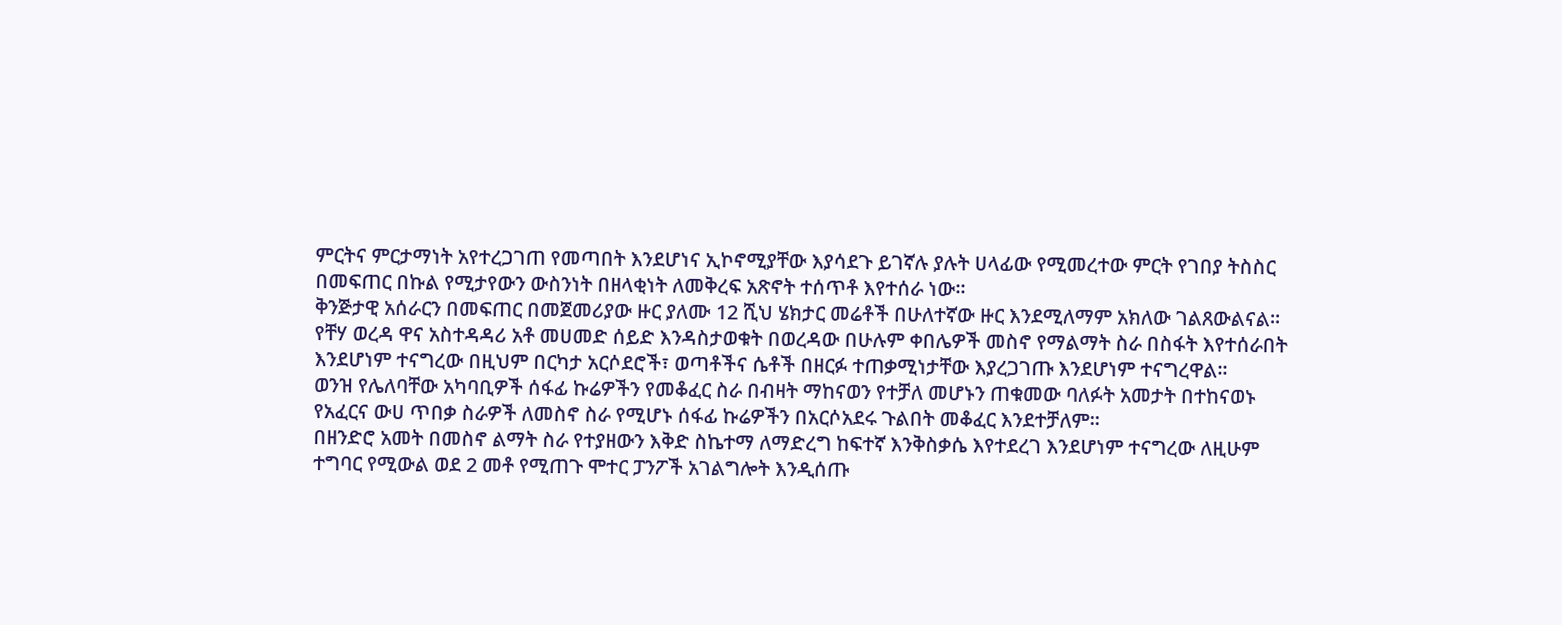ምርትና ምርታማነት አየተረጋገጠ የመጣበት እንደሆነና ኢኮኖሚያቸው እያሳደጉ ይገኛሉ ያሉት ሀላፊው የሚመረተው ምርት የገበያ ትስስር በመፍጠር በኩል የሚታየውን ውስንነት በዘላቂነት ለመቅረፍ አጽኖት ተሰጥቶ እየተሰራ ነው፡፡
ቅንጅታዊ አሰራርን በመፍጠር በመጀመሪያው ዙር ያለሙ 12 ሺህ ሄክታር መሬቶች በሁለተኛው ዙር እንደሚለማም አክለው ገልጸውልናል፡፡
የቸሃ ወረዳ ዋና አስተዳዳሪ አቶ መሀመድ ሰይድ እንዳስታወቁት በወረዳው በሁሉም ቀበሌዎች መስኖ የማልማት ስራ በስፋት እየተሰራበት እንደሆነም ተናግረው በዚህም በርካታ አርሶደሮች፣ ወጣቶችና ሴቶች በዘርፉ ተጠቃሚነታቸው እያረጋገጡ እንደሆነም ተናግረዋል፡፡
ወንዝ የሌለባቸው አካባቢዎች ሰፋፊ ኩሬዎችን የመቆፈር ስራ በብዛት ማከናወን የተቻለ መሆኑን ጠቁመው ባለፉት አመታት በተከናወኑ የአፈርና ውሀ ጥበቃ ስራዎች ለመስኖ ስራ የሚሆኑ ሰፋፊ ኩሬዎችን በአርሶአደሩ ጉልበት መቆፈር እንደተቻለም፡፡
በዘንድሮ አመት በመስኖ ልማት ስራ የተያዘውን እቅድ ስኬተማ ለማድረግ ከፍተኛ እንቅስቃሴ እየተደረገ እንደሆነም ተናግረው ለዚሁም ተግባር የሚውል ወደ 2 መቶ የሚጠጉ ሞተር ፓንፖች አገልግሎት እንዲሰጡ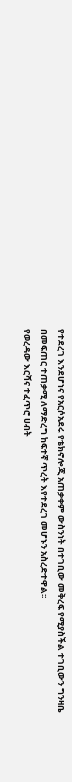የተደረገ እንደሆነና የአርሶአደሩ የቴክኖሎጂ አጠቃቀም ውስንነት በተገቢው መቅረፍ የሚያስችል ተገቢውን ግንዛቤ በመፍጠር ተጠቃሚ ለማድረግ ከፍተኛ ጥረት እየተደረገ መሆኑን አስረድተዋል፡፡
የወረዳው እርሻና ተፈጥሮ ሀብት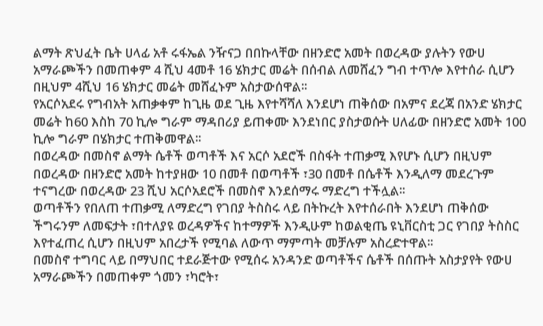ልማት ጽህፈት ቤት ሀላፊ አቶ ሩፋኤል ንዥናጋ በበኩላቸው በዘንድሮ አመት በወረዳው ያሉትን የውሀ አማራጮችን በመጠቀም 4 ሺህ 4መቶ 16 ሄክታር መሬት በሰብል ለመሸፈን ግብ ተጥሎ እየተሰራ ሲሆን በዚህም 4ሺህ 16 ሄክታር መሬት መሸፈኑም አስታውሰዋል፡፡
የአርሶአደሩ የግብአት አጠቃቀም ከጊዜ ወደ ጊዜ እየተሻሻለ እንደሆነ ጠቅሰው በአምና ደረጃ በአንድ ሄክታር መሬት ከ60 እስከ 70 ኪሎ ግራም ማዳበሪያ ይጠቀሙ እንደነበር ያስታወሱት ሀለፊው በዘንድሮ አመት 100 ኪሎ ግራም በሄክታር ተጠቅመዋል፡፡
በወረዳው በመስኖ ልማት ሴቶች ወጣቶች እና አርሶ አደሮች በስፋት ተጠቃሚ እየሆኑ ሲሆን በዚህም በወረዳው በዘንድሮ አመት ከተያዘው 10 በመቶ በወጣቶች ፣30 በመቶ በሴቶች እንዲለማ መደረጉም ተናግረው በወረዳው 23 ሺህ አርሶአደሮች በመስኖ እንደሰማሩ ማድረግ ተችሏል፡፡
ወጣቶችን የበለጠ ተጠቃሚ ለማድረግ የገበያ ትስስሩ ላይ በትኩረት እየተሰራበት እንደሆነ ጠቅሰው ችግሩንም ለመፍታት ፣በተለያዩ ወረዳዎችና ከተማዎች እንዲሁም ከወልቂጤ ዩኒቨርስቲ ጋር የገበያ ትስስር እየተፈጠረ ሲሆን በዚህም አበረታች የሚባል ለውጥ ማምጣት መቻሉም አስረድተዋል፡፡
በመስኖ ተግባር ላይ በማህበር ተደራጅተው የሚሰሩ አንዳንድ ወጣቶችና ሴቶች በሰጡት አስታያየት የውሀ አማራጮችን በመጠቀም ጎመን ፣ካሮት፣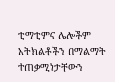ቲማቲምና ሌሎችም አትክልቶችን በማልማት ተጠቃሚነታቸውን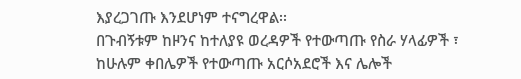እያረጋገጡ እንደሆነም ተናግረዋል፡፡
በጉብኝቱም ከዞንና ከተለያዩ ወረዳዎች የተውጣጡ የስራ ሃላፊዎች ፣ ከሁሉም ቀበሌዎች የተውጣጡ አርሶአደሮች እና ሌሎች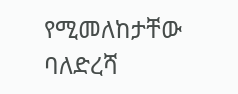የሚመለከታቸው ባለድረሻ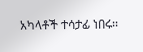አካላቶች ተሳታፊ ነበሩ፡፡